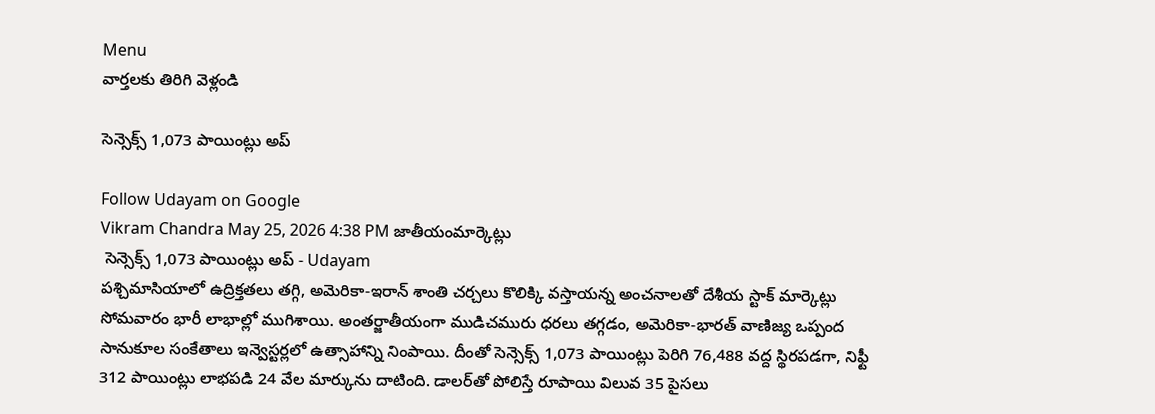Menu
వార్తలకు తిరిగి వెళ్లండి

సెన్సెక్స్ 1,073 పాయింట్లు అప్

Follow Udayam on Google
Vikram Chandra May 25, 2026 4:38 PM జాతీయంమార్కెట్లు
 సెన్సెక్స్ 1,073 పాయింట్లు అప్ - Udayam
పశ్చిమాసియాలో ఉద్రిక్తతలు తగ్గి, అమెరికా-ఇరాన్ శాంతి చర్చలు కొలిక్కి వస్తాయన్న అంచనాలతో దేశీయ స్టాక్ మార్కెట్లు సోమవారం భారీ లాభాల్లో ముగిశాయి. అంతర్జాతీయంగా ముడిచమురు ధరలు తగ్గడం, అమెరికా-భారత్ వాణిజ్య ఒప్పంద సానుకూల సంకేతాలు ఇన్వెస్టర్లలో ఉత్సాహాన్ని నింపాయి. దీంతో సెన్సెక్స్ 1,073 పాయింట్లు పెరిగి 76,488 వద్ద స్థిరపడగా, నిఫ్టీ 312 పాయింట్లు లాభపడి 24 వేల మార్కును దాటింది. డాలర్‌తో పోలిస్తే రూపాయి విలువ 35 పైసలు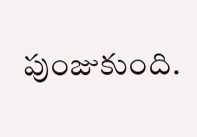పుంజుకుంది.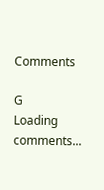Comments

G
Loading comments...